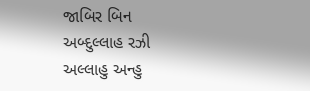જાબિર બિન અબ્દુલ્લાહ રઝી અલ્લાહુ અન્હુ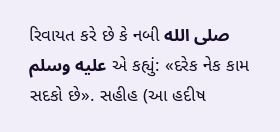રિવાયત કરે છે કે નબી صلى الله عليه وسلم એ કહ્યું: «દરેક નેક કામ સદકો છે». સહીહ (આ હદીષ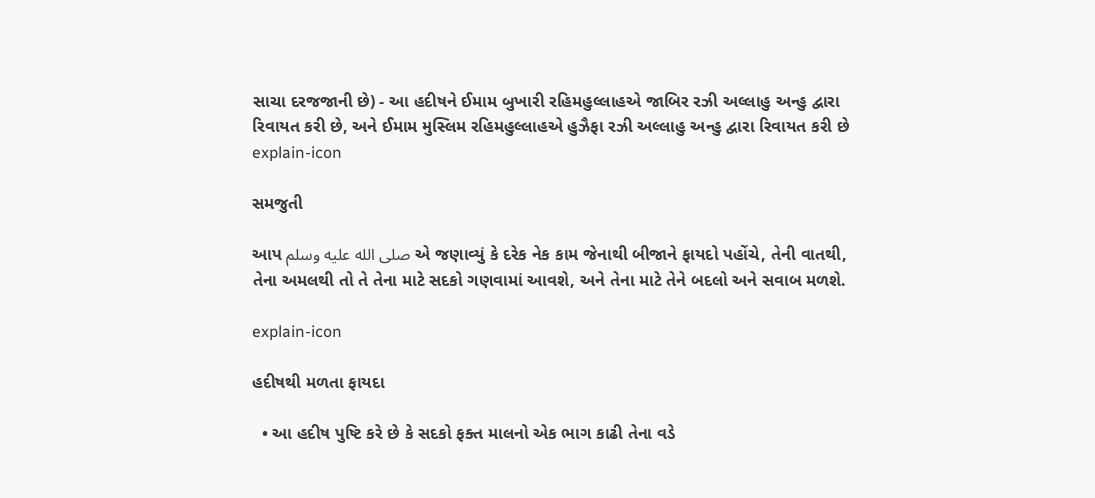સાચા દરજજાની છે) - આ હદીષને ઈમામ બુખારી રહિમહુલ્લાહએ જાબિર રઝી અલ્લાહુ અન્હુ દ્વારા રિવાયત કરી છે, અને ઈમામ મુસ્લિમ રહિમહુલ્લાહએ હુઝૈફા રઝી અલ્લાહુ અન્હુ દ્વારા રિવાયત કરી છે
explain-icon

સમજુતી

આપ صلى الله عليه وسلم એ જણાવ્યું કે દરેક નેક કામ જેનાથી બીજાને ફાયદો પહોંચે, તેની વાતથી, તેના અમલથી તો તે તેના માટે સદકો ગણવામાં આવશે, અને તેના માટે તેને બદલો અને સવાબ મળશે.

explain-icon

હદીષથી મળતા ફાયદા

  • આ હદીષ પુષ્ટિ કરે છે કે સદકો ફક્ત માલનો એક ભાગ કાઢી તેના વડે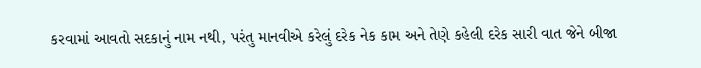કરવામાં આવતો સદકાનું નામ નથી, પરંતુ માનવીએ કરેલું દરેક નેક કામ અને તેણે કહેલી દરેક સારી વાત જેને બીજા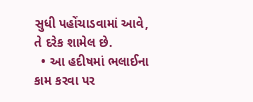સુધી પહોંચાડવામાં આવે, તે દરેક શામેલ છે.
  • આ હદીષમાં ભલાઈના કામ કરવા પર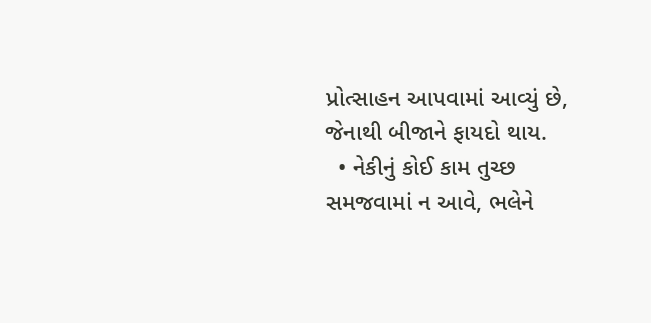પ્રોત્સાહન આપવામાં આવ્યું છે, જેનાથી બીજાને ફાયદો થાય.
  • નેકીનું કોઈ કામ તુચ્છ સમજવામાં ન આવે, ભલેને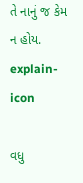તે નાનું જ કેમ ન હોય.
explain-icon

વધુ